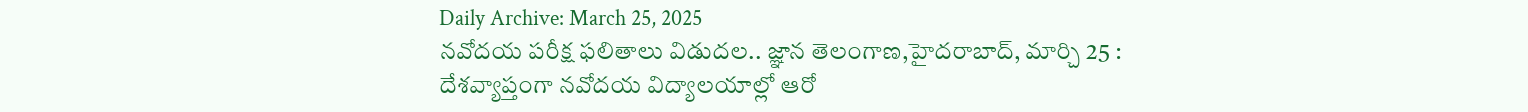Daily Archive: March 25, 2025
నవోదయ పరీక్ష ఫలితాలు విడుదల.. జ్ఞాన తెలంగాణ,హైదరాబాద్, మార్చి 25 : దేశవ్యాప్తంగా నవోదయ విద్యాలయాల్లో ఆరో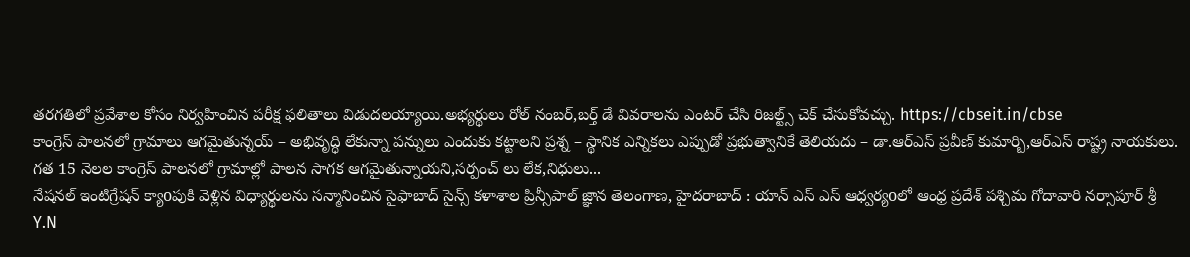తరగతిలో ప్రవేశాల కోసం నిర్వహించిన పరీక్ష ఫలితాలు విడుదలయ్యాయి.అభ్యర్థులు రోల్ నంబర్,బర్త్ డే వివరాలను ఎంటర్ చేసి రిజల్ట్స్ చెక్ చేసుకోవచ్చు. https://cbseit.in/cbse
కాంగ్రెస్ పాలనలో గ్రామాలు ఆగమైతున్నయ్ – అభివృద్ధి లేకున్నా పన్నులు ఎందుకు కట్టాలని ప్రశ్న – స్థానిక ఎన్నికలు ఎప్పుడో ప్రభుత్వానికే తెలియదు – డా.ఆర్ఎస్ ప్రవీణ్ కుమార్బి,ఆర్ఎస్ రాష్ట్ర నాయకులు. గత 15 నెలల కాంగ్రెస్ పాలనలో గ్రామాల్లో పాలన సాగక ఆగమైతున్నాయని,సర్పంచ్ లు లేక,నిధులు...
నేషనల్ ఇంటిగ్రేషన్ క్యాoపుకి వెళ్లిన విధ్యార్థులను సన్మానించిన సైఫాబాద్ సైన్స్ కళాశాల ప్రిన్సీపాల్ జ్ఞాన తెలంగాణ, హైదరాబాద్ : యాన్ ఎస్ ఎస్ ఆధ్వర్యoలో ఆంధ్ర ప్రదేశ్ పశ్చిమ గోదావారి నర్సాపూర్ శ్రీ Y.N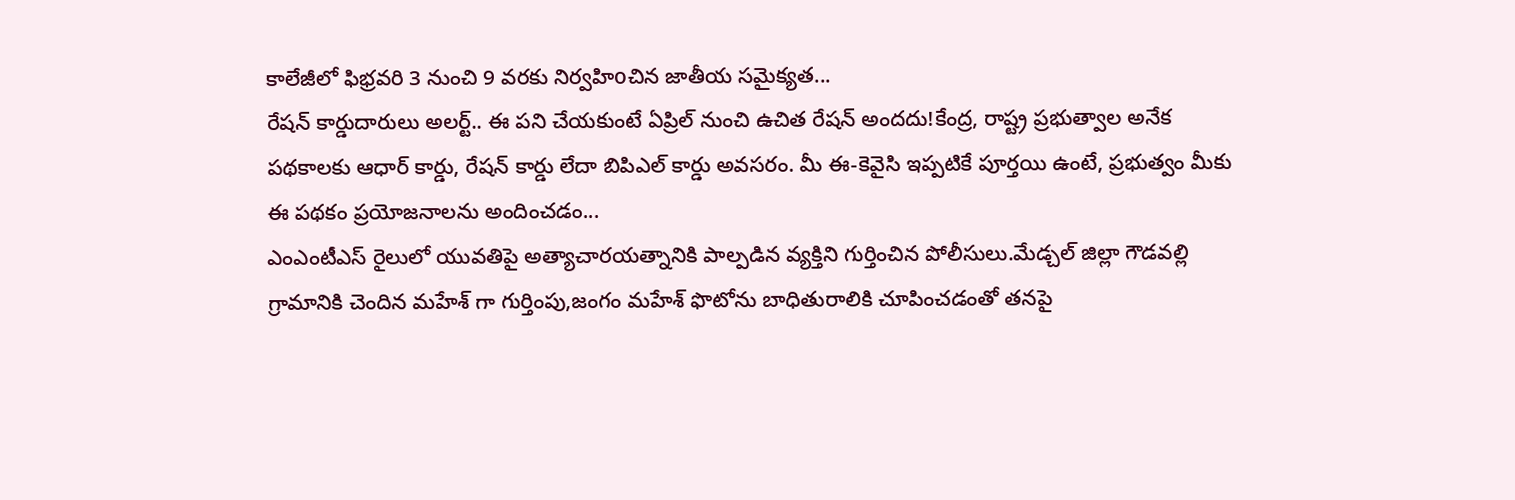కాలేజీలో ఫిభ్రవరి 3 నుంచి 9 వరకు నిర్వహిoచిన జాతీయ సమైక్యత...
రేషన్ కార్డుదారులు అలర్ట్.. ఈ పని చేయకుంటే ఏప్రిల్ నుంచి ఉచిత రేషన్ అందదు!కేంద్ర, రాష్ట్ర ప్రభుత్వాల అనేక పథకాలకు ఆధార్ కార్డు, రేషన్ కార్డు లేదా బిపిఎల్ కార్డు అవసరం. మీ ఈ-కెవైసి ఇప్పటికే పూర్తయి ఉంటే, ప్రభుత్వం మీకు ఈ పథకం ప్రయోజనాలను అందించడం...
ఎంఎంటీఎస్ రైలులో యువతిపై అత్యాచారయత్నానికి పాల్పడిన వ్యక్తిని గుర్తించిన పోలీసులు.మేడ్చల్ జిల్లా గౌడవల్లి గ్రామానికి చెందిన మహేశ్ గా గుర్తింపు,జంగం మహేశ్ ఫొటోను బాధితురాలికి చూపించడంతో తనపై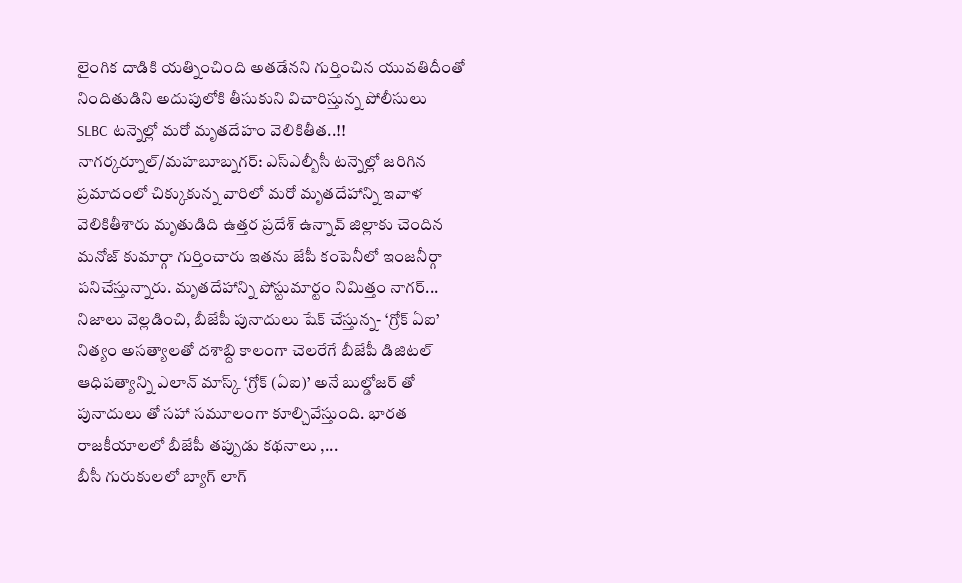లైంగిక దాడికి యత్నించింది అతడేనని గుర్తించిన యువతిదీంతో నిందితుడిని అదుపులోకి తీసుకుని విచారిస్తున్న పోలీసులు
SLBC టన్నెల్లో మరో మృతదేహం వెలికితీత..!! నాగర్కర్నూల్/మహబూబ్నగర్: ఎస్ఎల్బీసీ టన్నెల్లో జరిగిన ప్రమాదంలో చిక్కుకున్న వారిలో మరో మృతదేహాన్ని ఇవాళ వెలికితీశారు మృతుడిది ఉత్తర ప్రదేశ్ ఉన్నావ్ జిల్లాకు చెందిన మనోజ్ కుమార్గా గుర్తించారు ఇతను జేపీ కంపెనీలో ఇంజనీర్గా పనిచేస్తున్నారు. మృతదేహాన్ని పోస్టుమార్టం నిమిత్తం నాగర్...
నిజాలు వెల్లడించి, బీజేపీ పునాదులు షేక్ చేస్తున్న- ‘గ్రోక్ ఏఐ’ నిత్యం అసత్యాలతో దశాబ్ది కాలంగా చెలరేగే బీజేపీ డిజిటల్ ఆధిపత్యాన్ని ఎలాన్ మాస్క్ ‘గ్రోక్ (ఏఐ)’ అనే బుల్డోజర్ తో పునాదులు తో సహా సమూలంగా కూల్చివేస్తుంది. భారత రాజకీయాలలో బీజేపీ తప్పుడు కథనాలు ,...
బీసీ గురుకులలో బ్యాగ్ లాగ్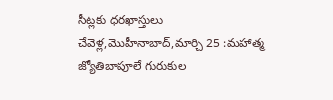సీట్లకు ధరఖాస్తులు చేవెళ్ల,మొహీనాబాద్,మార్చి 25 :మహాత్మ జ్యోతిబాపూలే గురుకుల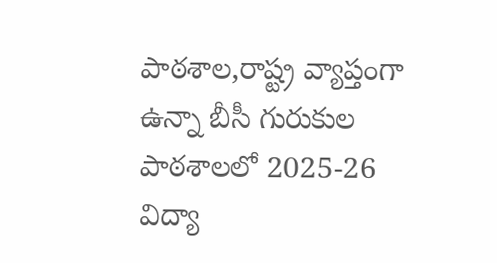పాఠశాల,రాష్ట్ర వ్యాప్తంగా ఉన్నా బీసీ గురుకుల పాఠశాలలో 2025-26 విద్యా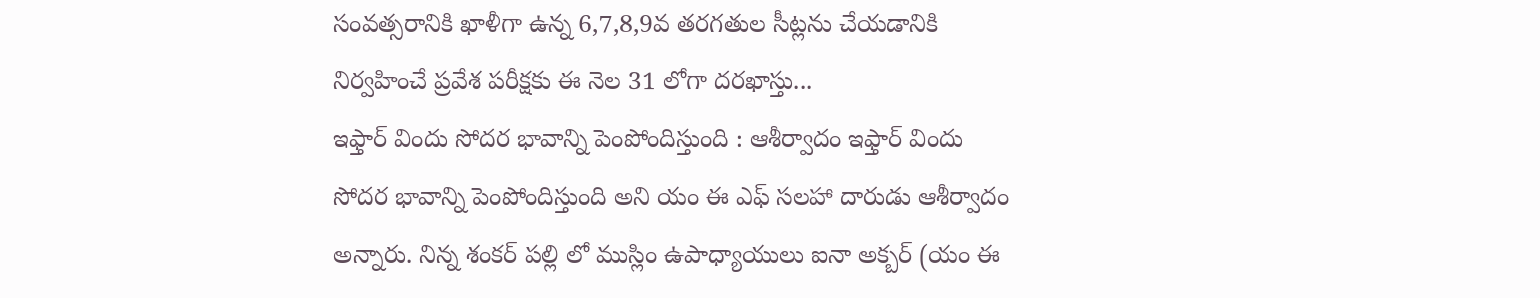సంవత్సరానికి ఖాళీగా ఉన్న 6,7,8,9వ తరగతుల సీట్లను చేయడానికి నిర్వహించే ప్రవేశ పరీక్షకు ఈ నెల 31 లోగా దరఖాస్తు...
ఇఫ్తార్ విందు సోదర భావాన్ని పెంపోందిస్తుంది : ఆశీర్వాదం ఇఫ్తార్ విందు సోదర భావాన్ని పెంపోందిస్తుంది అని యం ఈ ఎఫ్ సలహా దారుడు ఆశీర్వాదం అన్నారు. నిన్న శంకర్ పల్లి లో ముస్లిం ఉపాధ్యాయులు ఐనా అక్బర్ (యం ఈ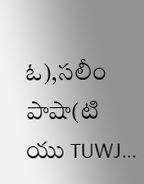ఓ),సలీం పాషా(టి యు TUWJ...